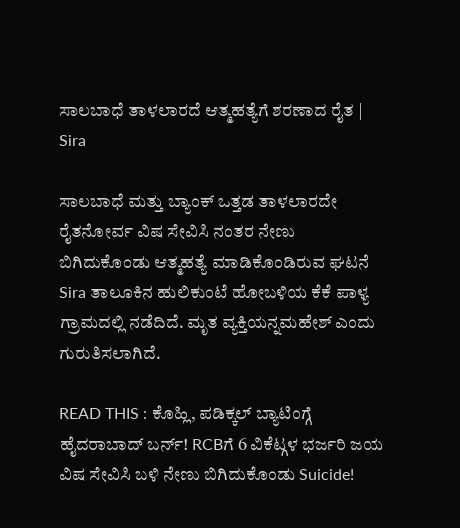ಸಾಲಬಾಧೆ ತಾಳಲಾರದೆ ಆತ್ಮಹತ್ಯೆಗೆ ಶರಣಾದ ರೈತ | Sira

ಸಾಲಬಾಧೆ ಮತ್ತು ಬ್ಯಾಂಕ್ ಒತ್ತಡ ತಾಳಲಾರದೇ ರೈತನೋರ್ವ ವಿಷ ಸೇವಿಸಿ ನಂತರ ನೇಣು ಬಿಗಿದುಕೊಂಡು ಆತ್ಮಹತ್ಯೆ ಮಾಡಿಕೊಂಡಿರುವ ಘಟನೆ Sira ತಾಲೂಕಿನ ಹುಲಿಕುಂಟೆ ಹೋಬಳಿಯ ಕೆಕೆ ಪಾಳ್ಯ ಗ್ರಾಮದಲ್ಲಿ ನಡೆದಿದೆ. ಮೃತ ವ್ಯಕ್ತಿಯನ್ನಮಹೇಶ್ ಎಂದು ಗುರುತಿಸಲಾಗಿದೆ.

READ THIS : ಕೊಹ್ಲಿ, ಪಡಿಕ್ಕಲ್ ಬ್ಯಾಟಿಂಗ್ಗೆ ಹೈದರಾಬಾದ್ ಬರ್ನ್! RCBಗೆ 6 ವಿಕೆಟ್ಗಳ ಭರ್ಜರಿ ಜಯ
ವಿಷ ಸೇವಿಸಿ ಬಳಿ ನೇಣು ಬಿಗಿದುಕೊಂಡು Suicide!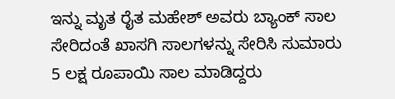ಇನ್ನು ಮೃತ ರೈತ ಮಹೇಶ್ ಅವರು ಬ್ಯಾಂಕ್ ಸಾಲ ಸೇರಿದಂತೆ ಖಾಸಗಿ ಸಾಲಗಳನ್ನು ಸೇರಿಸಿ ಸುಮಾರು 5 ಲಕ್ಷ ರೂಪಾಯಿ ಸಾಲ ಮಾಡಿದ್ದರು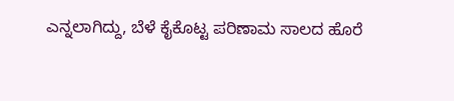ಎನ್ನಲಾಗಿದ್ದು, ಬೆಳೆ ಕೈಕೊಟ್ಟ ಪರಿಣಾಮ ಸಾಲದ ಹೊರೆ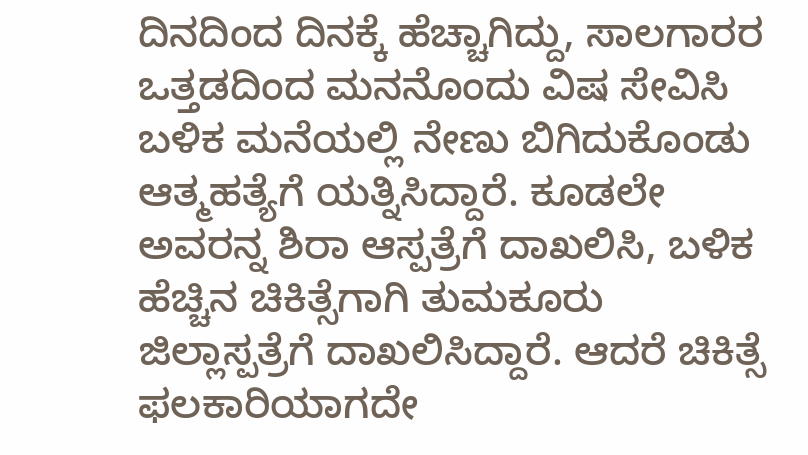ದಿನದಿಂದ ದಿನಕ್ಕೆ ಹೆಚ್ಚಾಗಿದ್ದು, ಸಾಲಗಾರರ ಒತ್ತಡದಿಂದ ಮನನೊಂದು ವಿಷ ಸೇವಿಸಿ ಬಳಿಕ ಮನೆಯಲ್ಲಿ ನೇಣು ಬಿಗಿದುಕೊಂಡು ಆತ್ಮಹತ್ಯೆಗೆ ಯತ್ನಿಸಿದ್ದಾರೆ. ಕೂಡಲೇ ಅವರನ್ನ ಶಿರಾ ಆಸ್ಪತ್ರೆಗೆ ದಾಖಲಿಸಿ, ಬಳಿಕ ಹೆಚ್ಚಿನ ಚಿಕಿತ್ಸೆಗಾಗಿ ತುಮಕೂರು ಜಿಲ್ಲಾಸ್ಪತ್ರೆಗೆ ದಾಖಲಿಸಿದ್ದಾರೆ. ಆದರೆ ಚಿಕಿತ್ಸೆ ಫಲಕಾರಿಯಾಗದೇ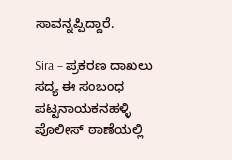ಸಾವನ್ನಪ್ಪಿದ್ದಾರೆ.

Sira – ಪ್ರಕರಣ ದಾಖಲು
ಸದ್ಯ ಈ ಸಂಬಂಧ ಪಟ್ಟನಾಯಕನಹಳ್ಳಿ ಪೊಲೀಸ್ ಠಾಣೆಯಲ್ಲಿ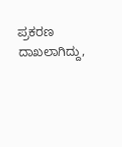ಪ್ರಕರಣ ದಾಖಲಾಗಿದ್ದು,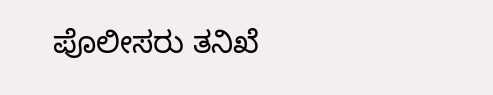ಪೊಲೀಸರು ತನಿಖೆ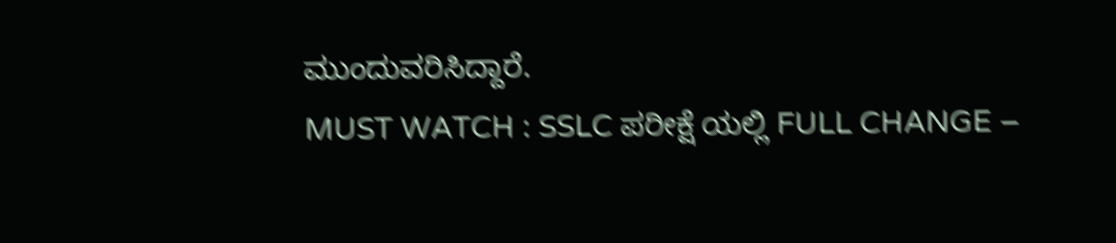ಮುಂದುವರಿಸಿದ್ದಾರೆ.
MUST WATCH : SSLC ಪರೀಕ್ಷೆ ಯಲ್ಲಿ FULL CHANGE –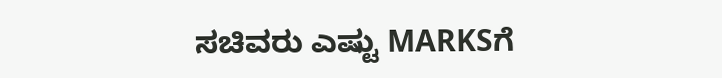ಸಚಿವರು ಎಷ್ಟು MARKSಗೆ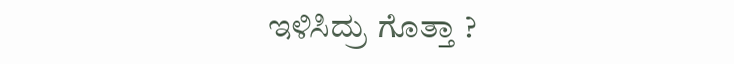ಇಳಿಸಿದ್ರು ಗೊತ್ತಾ ?